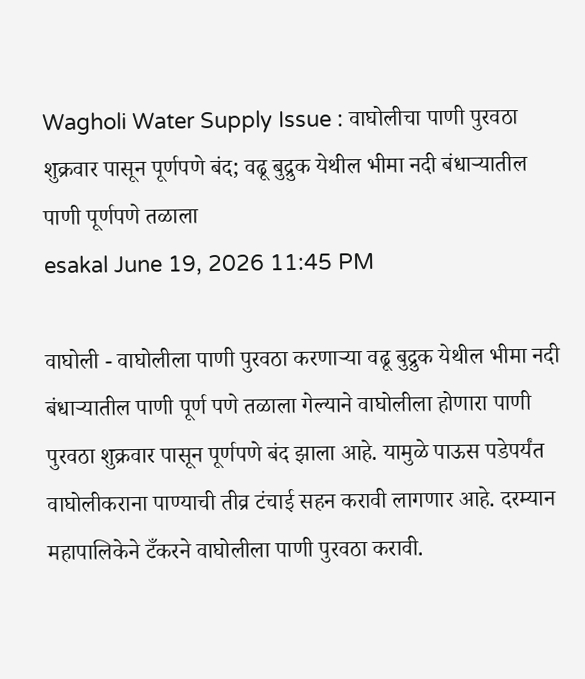Wagholi Water Supply Issue : वाघोलीचा पाणी पुरवठा शुक्रवार पासून पूर्णपणे बंद; वढू बुद्रुक येथील भीमा नदी बंधाऱ्यातील पाणी पूर्णपणे तळाला
esakal June 19, 2026 11:45 PM

वाघोली - वाघोलीला पाणी पुरवठा करणाऱ्या वढू बुद्रुक येथील भीमा नदी बंधाऱ्यातील पाणी पूर्ण पणे तळाला गेल्याने वाघोलीला होणारा पाणी पुरवठा शुक्रवार पासून पूर्णपणे बंद झाला आहे. यामुळे पाऊस पडेपर्यंत वाघोलीकराना पाण्याची तीव्र टंचाई सहन करावी लागणार आहे. दरम्यान महापालिकेने टँकरने वाघोलीला पाणी पुरवठा करावी.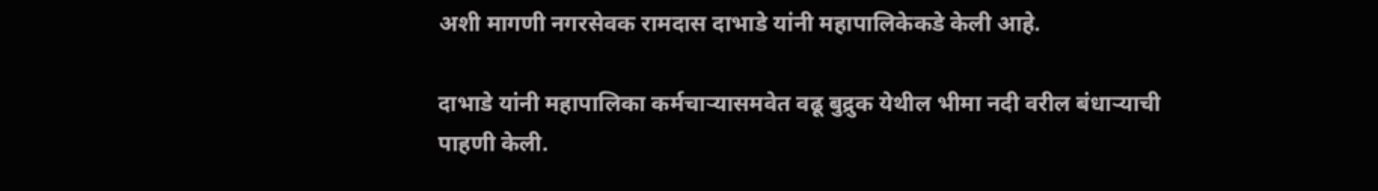अशी मागणी नगरसेवक रामदास दाभाडे यांनी महापालिकेकडे केली आहे.

दाभाडे यांनी महापालिका कर्मचाऱ्यासमवेत वढू बुद्रुक येथील भीमा नदी वरील बंधाऱ्याची पाहणी केली.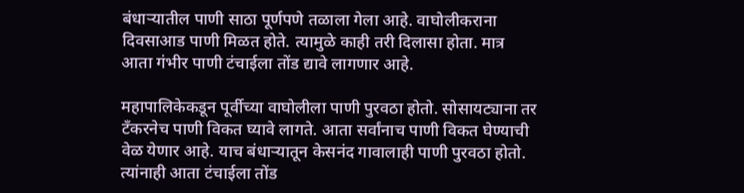बंधाऱ्यातील पाणी साठा पूर्णपणे तळाला गेला आहे. वाघोलीकराना दिवसाआड पाणी मिळत होते. त्यामुळे काही तरी दिलासा होता. मात्र आता गंभीर पाणी टंचाईला तोंड द्यावे लागणार आहे.

महापालिकेकडून पूर्वीच्या वाघोलीला पाणी पुरवठा होतो. सोसायट्याना तर टँकरनेच पाणी विकत घ्यावे लागते. आता सर्वांनाच पाणी विकत घेण्याची वेळ येणार आहे. याच बंधाऱ्यातून केसनंद गावालाही पाणी पुरवठा होतो. त्यांनाही आता टंचाईला तोंड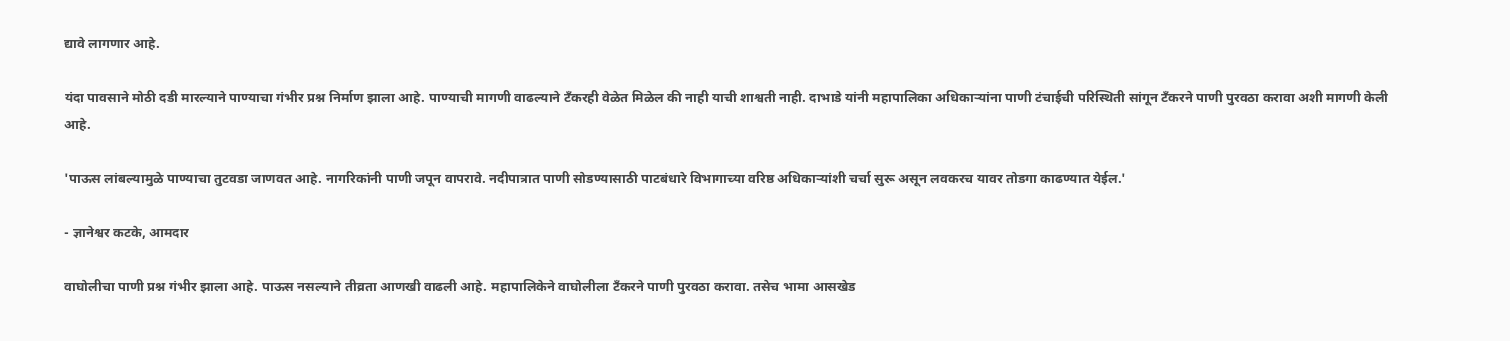द्यावे लागणार आहे.

यंदा पावसाने मोठी दडी मारल्याने पाण्याचा गंभीर प्रश्न निर्माण झाला आहे. पाण्याची मागणी वाढल्याने टँकरही वेळेत मिळेल की नाही याची शाश्वती नाही. दाभाडे यांनी महापालिका अधिकाऱ्यांना पाणी टंचाईची परिस्थिती सांगून टँकरने पाणी पुरवठा करावा अशी मागणी केली आहे.

'पाऊस लांबल्यामुळे पाण्याचा तुटवडा जाणवत आहे. नागरिकांनी पाणी जपून वापरावे. नदीपात्रात पाणी सोडण्यासाठी पाटबंधारे विभागाच्या वरिष्ठ अधिकाऱ्यांशी चर्चा सुरू असून लवकरच यावर तोडगा काढण्यात येईल.'

- ज्ञानेश्वर कटके, आमदार

वाघोलीचा पाणी प्रश्न गंभीर झाला आहे. पाऊस नसल्याने तीव्रता आणखी वाढली आहे. महापालिकेने वाघोलीला टँकरने पाणी पुरवठा करावा. तसेच भामा आसखेड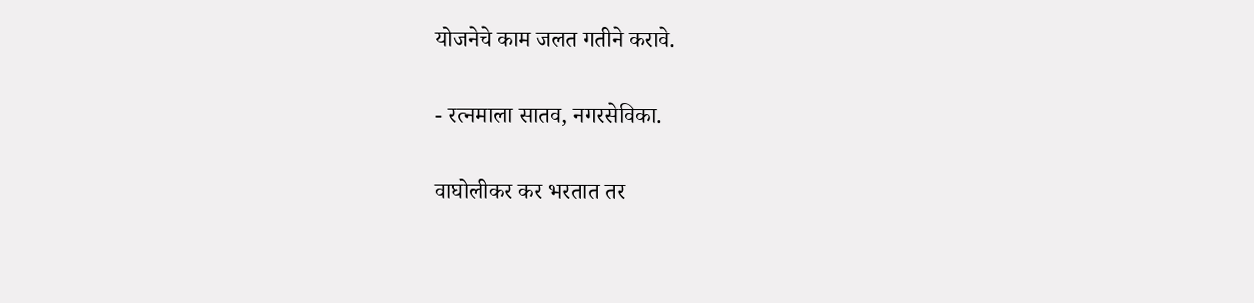योजनेचे काम जलत गतीने करावे.

- रत्नमाला सातव, नगरसेविका.

वाघोलीकर कर भरतात तर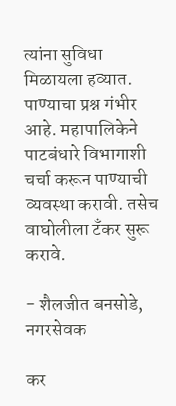त्यांना सुविधा मिळायला हव्यात. पाण्याचा प्रश्न गंभीर आहे. महापालिकेने पाटबंधारे विभागाशी चर्चा करून पाण्याची व्यवस्था करावी. तसेच वाघोलीला टँकर सुरू करावे.

- शैलजीत बनसोडे, नगरसेवक

कर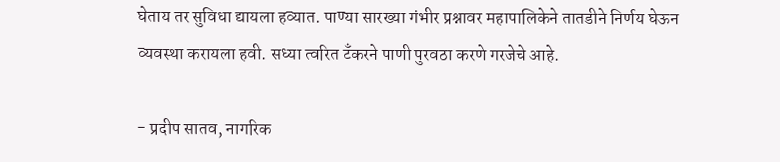घेताय तर सुविधा द्यायला हव्यात. पाण्या सारख्या गंभीर प्रश्नावर महापालिकेने तातडीने निर्णय घेऊन व्यवस्था करायला हवी. सध्या त्वरित टँकरने पाणी पुरवठा करणे गरजेचे आहे.

- प्रदीप सातव, नागरिक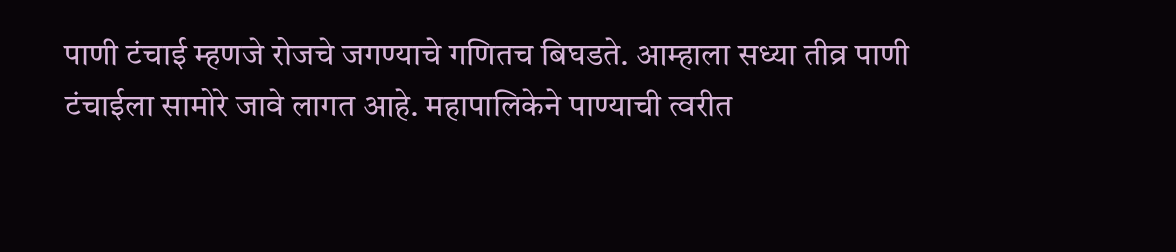पाणी टंचाई म्हणजे रोजचे जगण्याचे गणितच बिघडते. आम्हाला सध्या तीव्र पाणी टंचाईला सामोरे जावे लागत आहे. महापालिकेने पाण्याची त्वरीत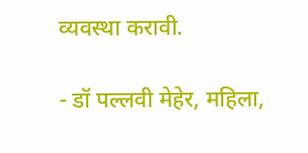व्यवस्था करावी.

- डॉ पल्लवी मेहेर, महिला,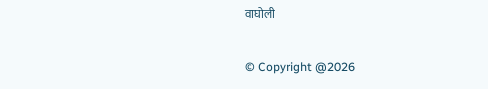वाघोली

© Copyright @2026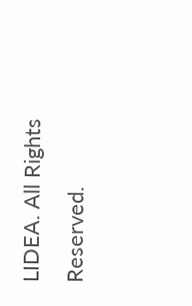LIDEA. All Rights Reserved.